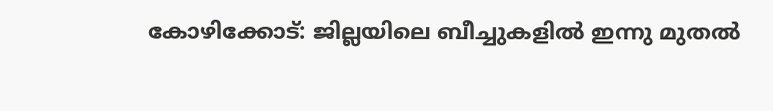കോഴിക്കോട്: ജില്ലയിലെ ബീച്ചുകളില്‍ ഇന്നു മുതല്‍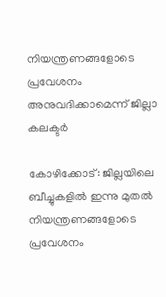നിയന്ത്രണങ്ങളോടെ പ്രവേശനം അനുവദിക്കാമെന്ന് ജില്ലാ കലക്ടര്‍

കോഴിക്കോട്: ജില്ലയിലെ ബീച്ചുകളില്‍ ഇന്നു മുതല്‍ നിയന്ത്രണങ്ങളോടെ പ്രവേശനം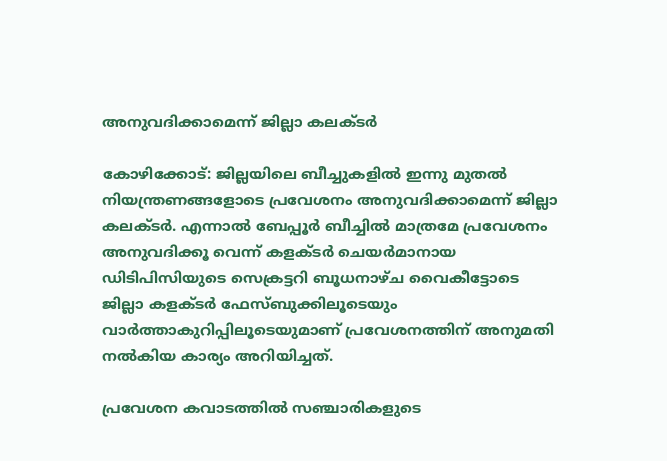അനുവദിക്കാമെന്ന് ജില്ലാ കലക്ടര്‍

കോഴിക്കോട്: ജില്ലയിലെ ബീച്ചുകളില്‍ ഇന്നു മുതല്‍ നിയന്ത്രണങ്ങളോടെ പ്രവേശനം അനുവദിക്കാമെന്ന് ജില്ലാ കലക്ടര്‍. എന്നാല്‍ ബേപ്പൂര്‍ ബീച്ചില്‍ മാത്രമേ പ്രവേശനം അനുവദിക്കൂ വെന്ന് കളക്ടര്‍ ചെയര്‍മാനായ ഡിടിപിസിയുടെ സെക്രട്ടറി ബൂധനാഴ്ച വൈകീട്ടോടെ ജില്ലാ കളക്ടര്‍ ഫേസ്ബുക്കിലൂടെയും വാര്‍ത്താകുറിപ്പിലൂടെയുമാണ് പ്രവേശനത്തിന് അനുമതി നല്‍കിയ കാര്യം അറിയിച്ചത്.

പ്രവേശന കവാടത്തില്‍ സഞ്ചാരികളുടെ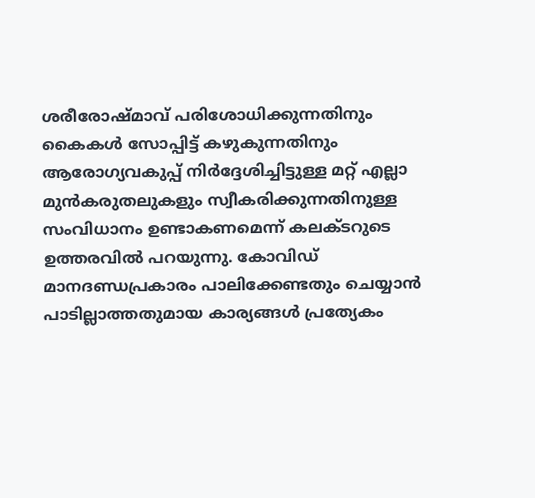ശരീരോഷ്മാവ് പരിശോധിക്കുന്നതിനും കൈകള്‍ സോപ്പിട്ട് കഴുകുന്നതിനും ആരോഗ്യവകുപ്പ് നിര്‍ദ്ദേശിച്ചിട്ടുള്ള മറ്റ് എല്ലാ മുന്‍കരുതലുകളും സ്വീകരിക്കുന്നതിനുള്ള സംവിധാനം ഉണ്ടാകണമെന്ന് കലക്ടറുടെ ഉത്തരവില്‍ പറയുന്നു. കോവിഡ് മാനദണ്ഡപ്രകാരം പാലിക്കേണ്ടതും ചെയ്യാന്‍ പാടില്ലാത്തതുമായ കാര്യങ്ങള്‍ പ്രത്യേകം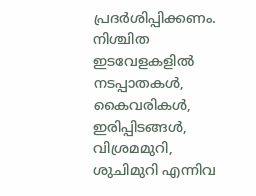പ്രദര്‍ശിപ്പിക്കണം. നിശ്ചിത ഇടവേളകളില്‍ നടപ്പാതകള്‍, കൈവരികള്‍, ഇരിപ്പിടങ്ങള്‍, വിശ്രമമുറി, ശുചിമുറി എന്നിവ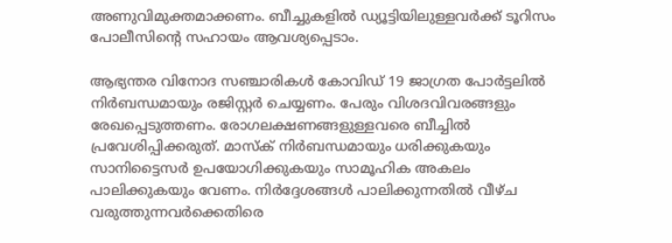അണുവിമുക്തമാക്കണം. ബീച്ചുകളില്‍ ഡ്യൂട്ടിയിലുള്ളവര്‍ക്ക് ടൂറിസം പോലീസിന്റെ സഹായം ആവശ്യപ്പെടാം.

ആഭ്യന്തര വിനോദ സഞ്ചാരികള്‍ കോവിഡ് 19 ജാഗ്രത പോര്‍ട്ടലില്‍ നിര്‍ബന്ധമായും രജിസ്റ്റര്‍ ചെയ്യണം. പേരും വിശദവിവരങ്ങളും രേഖപ്പെടുത്തണം. രോഗലക്ഷണങ്ങളുള്ളവരെ ബീച്ചില്‍ പ്രവേശിപ്പിക്കരുത്. മാസ്‌ക് നിര്‍ബന്ധമായും ധരിക്കുകയും സാനിട്ടൈസര്‍ ഉപയോഗിക്കുകയും സാമൂഹിക അകലം പാലിക്കുകയും വേണം. നിര്‍ദ്ദേശങ്ങള്‍ പാലിക്കുന്നതില്‍ വീഴ്ച വരുത്തുന്നവര്‍ക്കെതിരെ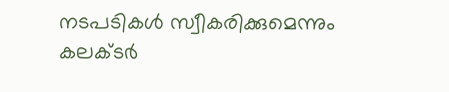നടപടികള്‍ സ്വീകരിക്കുമെന്നും കലക്ടര്‍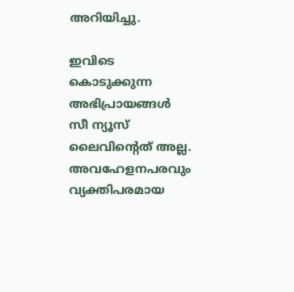അറിയിച്ചു.

ഇവിടെ കൊടുക്കുന്ന അഭിപ്രായങ്ങള്‍ സീ ന്യൂസ് ലൈവിന്റെത് അല്ല. അവഹേളനപരവും വ്യക്തിപരമായ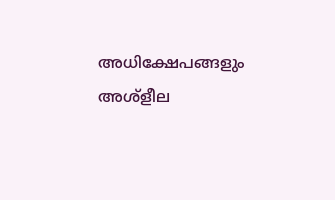അധിക്ഷേപങ്ങളും അശ്‌ളീല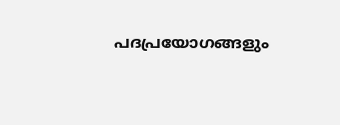പദപ്രയോഗങ്ങളും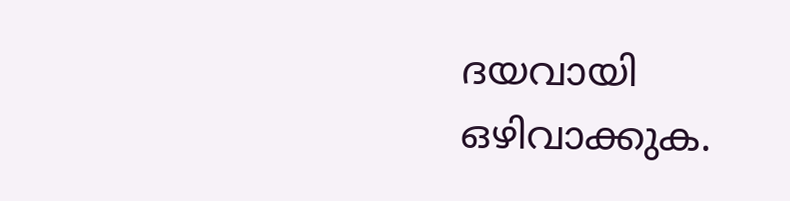ദയവായി ഒഴിവാക്കുക.